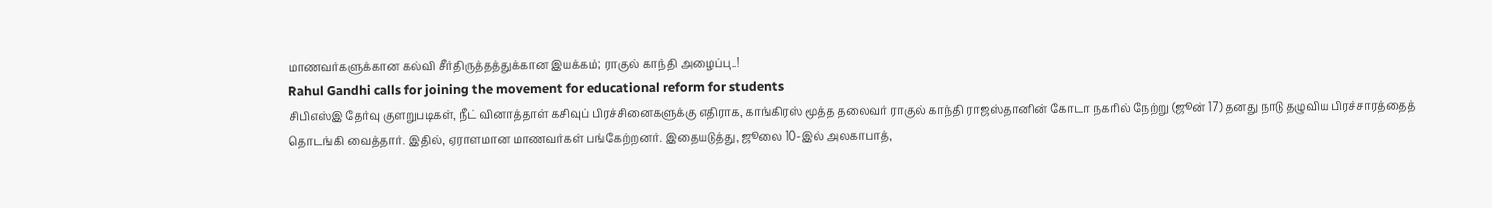மாணவர்களுக்கான கல்வி சீர்திருத்தத்துக்கான இயக்கம்; ராகுல் காந்தி அழைப்பு..!
Rahul Gandhi calls for joining the movement for educational reform for students
சிபிஎஸ்இ தேர்வு குளறுபடிகள், நீட் வினாத்தாள் கசிவுப் பிரச்சினைகளுக்கு எதிராக, காங்கிரஸ் மூத்த தலைவர் ராகுல் காந்தி ராஜஸ்தானின் கோடா நகரில் நேற்று (ஜூன் 17) தனது நாடு தழுவிய பிரச்சாரத்தைத் தொடங்கி வைத்தார். இதில், ஏராளமான மாணவர்கள் பங்கேற்றனர். இதையடுத்து, ஜூலை 10-இல் அலகாபாத்,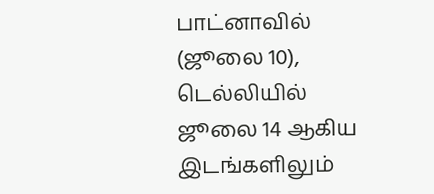பாட்னாவில் (ஜூலை 10), டெல்லியில் ஜூலை 14 ஆகிய இடங்களிலும்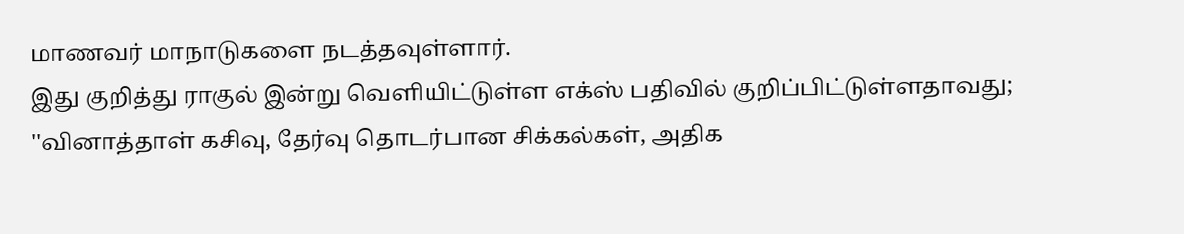மாணவர் மாநாடுகளை நடத்தவுள்ளார்.
இது குறித்து ராகுல் இன்று வெளியிட்டுள்ள எக்ஸ் பதிவில் குறிப்பிட்டுள்ளதாவது;
''வினாத்தாள் கசிவு, தேர்வு தொடர்பான சிக்கல்கள், அதிக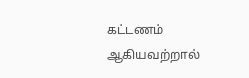கட்டணம் ஆகியவற்றால்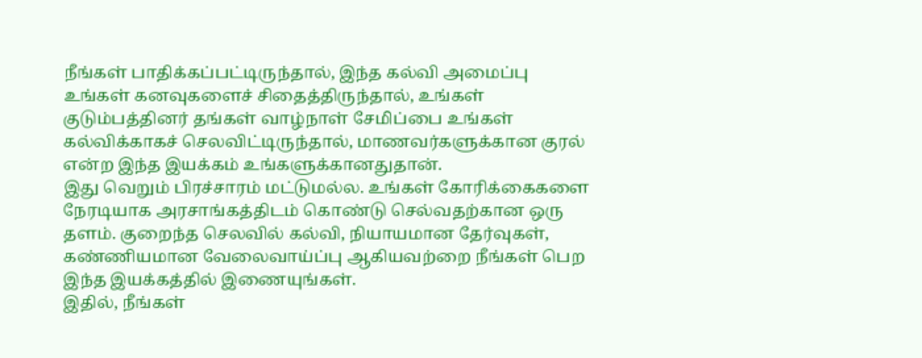நீங்கள் பாதிக்கப்பட்டிருந்தால், இந்த கல்வி அமைப்பு உங்கள் கனவுகளைச் சிதைத்திருந்தால், உங்கள் குடும்பத்தினர் தங்கள் வாழ்நாள் சேமிப்பை உங்கள் கல்விக்காகச் செலவிட்டிருந்தால், மாணவர்களுக்கான குரல் என்ற இந்த இயக்கம் உங்களுக்கானதுதான்.
இது வெறும் பிரச்சாரம் மட்டுமல்ல. உங்கள் கோரிக்கைகளை நேரடியாக அரசாங்கத்திடம் கொண்டு செல்வதற்கான ஒரு தளம். குறைந்த செலவில் கல்வி, நியாயமான தேர்வுகள், கண்ணியமான வேலைவாய்ப்பு ஆகியவற்றை நீங்கள் பெற இந்த இயக்கத்தில் இணையுங்கள்.
இதில், நீங்கள்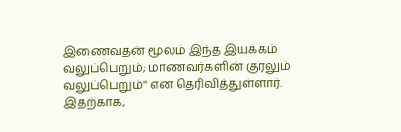இணைவதன் மூலம் இந்த இயக்கம் வலுப்பெறும்; மாணவர்களின் குரலும் வலுப்பெறும்'' என தெரிவித்துள்ளார். இதற்காக,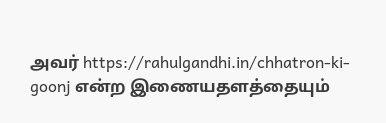அவர் https://rahulgandhi.in/chhatron-ki-goonj என்ற இணையதளத்தையும்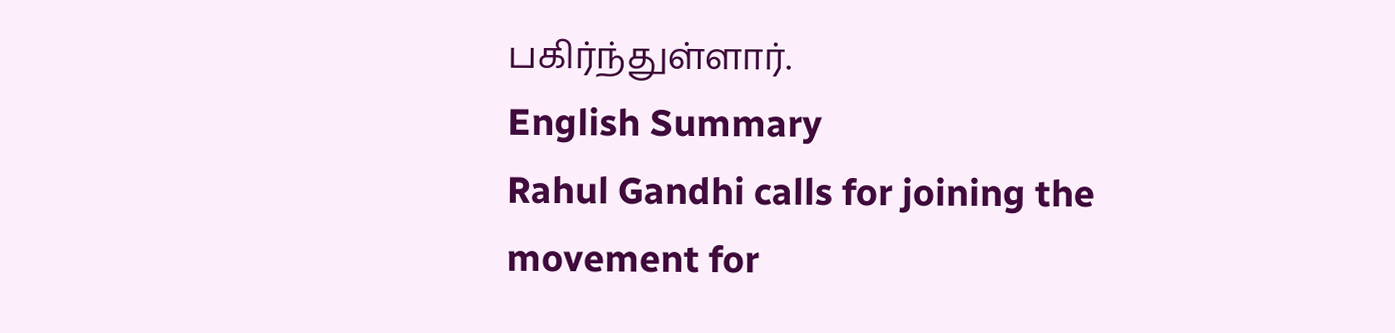பகிர்ந்துள்ளார்.
English Summary
Rahul Gandhi calls for joining the movement for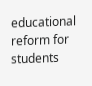educational reform for students